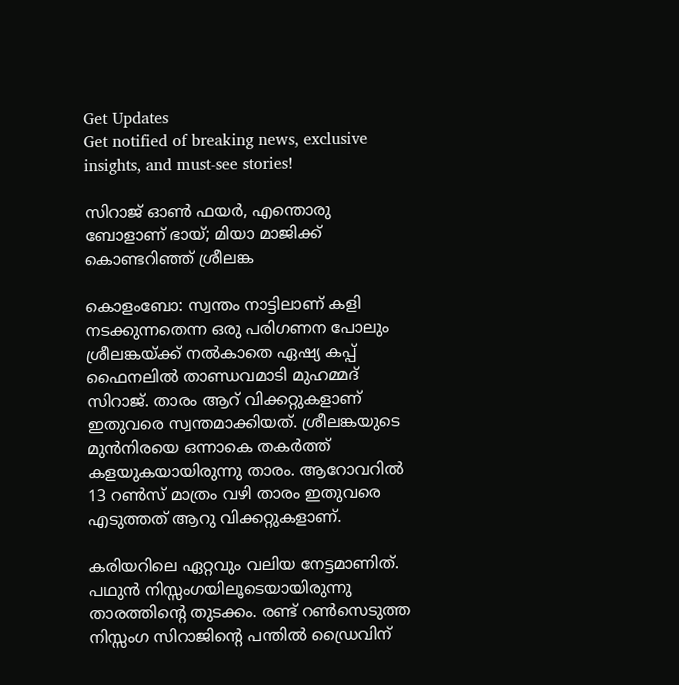Get Updates
Get notified of breaking news, exclusive insights, and must-see stories!

സിറാജ് ഓണ്‍ ഫയര്‍, എന്തൊരു ബോളാണ് ഭായ്; മിയാ മാജിക്ക് കൊണ്ടറിഞ്ഞ് ശ്രീലങ്ക

കൊളംബോ: സ്വന്തം നാട്ടിലാണ് കളി നടക്കുന്നതെന്ന ഒരു പരിഗണന പോലും ശ്രീലങ്കയ്ക്ക് നല്‍കാതെ ഏഷ്യ കപ്പ് ഫൈനലില്‍ താണ്ഡവമാടി മുഹമ്മദ് സിറാജ്. താരം ആറ് വിക്കറ്റുകളാണ് ഇതുവരെ സ്വന്തമാക്കിയത്. ശ്രീലങ്കയുടെ മുന്‍നിരയെ ഒന്നാകെ തകര്‍ത്ത് കളയുകയായിരുന്നു താരം. ആറോവറില്‍ 13 റണ്‍സ് മാത്രം വഴി താരം ഇതുവരെ എടുത്തത് ആറു വിക്കറ്റുകളാണ്.

കരിയറിലെ ഏറ്റവും വലിയ നേട്ടമാണിത്. പഥുന്‍ നിസ്സംഗയിലൂടെയായിരുന്നു താരത്തിന്റെ തുടക്കം. രണ്ട് റണ്‍സെടുത്ത നിസ്സംഗ സിറാജിന്റെ പന്തില്‍ ഡ്രൈവിന്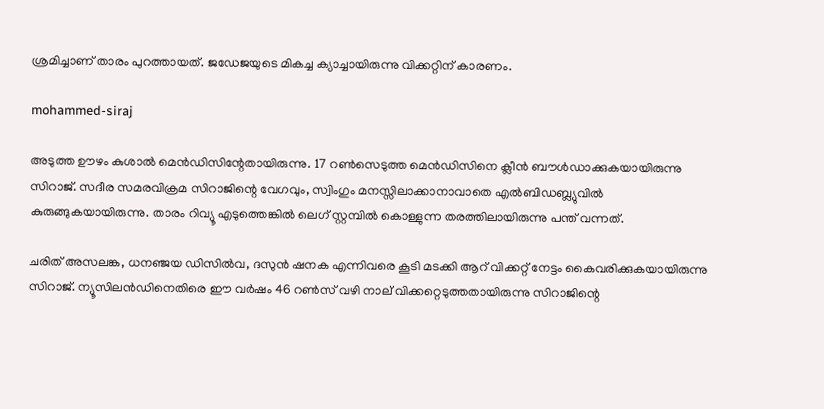ശ്രമിച്ചാണ് താരം പുറത്തായത്. ജഡേജയുടെ മികച്ച ക്യാച്ചായിരുന്നു വിക്കറ്റിന് കാരണം.

mohammed-siraj

അടുത്ത ഊഴം കുശാല്‍ മെന്‍ഡിസിന്റേതായിരുന്നു. 17 റണ്‍സെടുത്ത മെന്‍ഡിസിനെ ക്ലീന്‍ ബൗള്‍ഡാക്കുകയായിരുന്നു സിറാജ്. സദീര സമരവിക്രമ സിറാജിന്റെ വേഗവും, സ്വിംഗും മനസ്സിലാക്കാനാവാതെ എല്‍ബിഡബ്ല്യുവില്‍ കുരുങ്ങുകയായിരുന്നു. താരം റിവ്യൂ എടുത്തെങ്കില്‍ ലെഗ് സ്റ്റമ്പില്‍ കൊള്ളുന്ന തരത്തിലായിരുന്നു പന്ത് വന്നത്.

ചരിത് അസലങ്ക, ധനഞ്ജയ ഡിസില്‍വ, ദസുന്‍ ഷനക എന്നിവരെ കൂടി മടക്കി ആറ് വിക്കറ്റ് നേട്ടം കൈവരിക്കുകയായിരുന്നു സിറാജ്. ന്യൂസിലന്‍ഡിനെതിരെ ഈ വര്‍ഷം 46 റണ്‍സ് വഴി നാല് വിക്കറ്റെടുത്തതായിരുന്നു സിറാജിന്റെ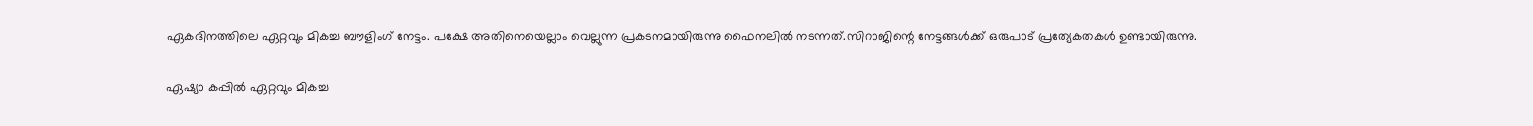ഏകദിനത്തിലെ ഏറ്റവും മികച്ച ബൗളിംഗ് നേട്ടം. പക്ഷേ അതിനെയെല്ലാം വെല്ലുന്ന പ്രകടനമായിരുന്നു ഫൈനലില്‍ നടന്നത്.സിറാജിന്റെ നേട്ടങ്ങള്‍ക്ക് ഒരുപാട് പ്രത്യേകതകള്‍ ഉണ്ടായിരുന്നു.

ഏഷ്യാ കപ്പില്‍ ഏറ്റവും മികച്ച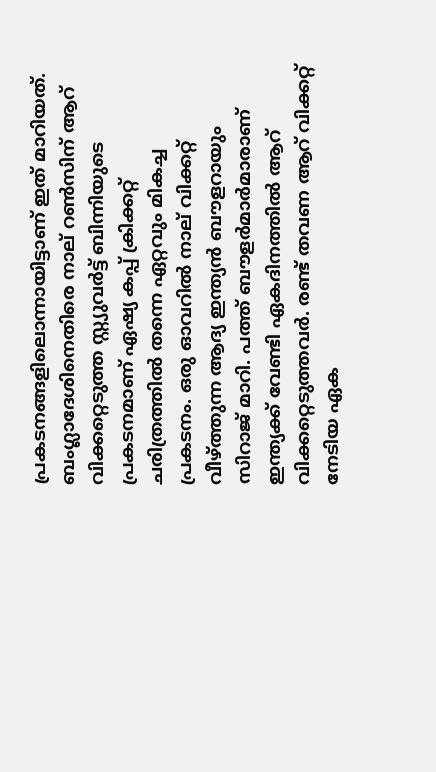പ്രകടനങ്ങളിലൊന്നായിട്ടാണ് ഇത് മാറിയത്. ബംഗ്ലാദേശിനെതിരെ നാല് റണ്‍സിന് ആറ് വിക്കറ്റെടുത്ത സ്റ്റ്യുവര്‍ട്ട് ബിന്നിയുടെ പ്രകടനമാണ് ഏഷ്യ കപ്പ് ക്രിക്കറ്റ് ചരിത്രത്തില്‍ തന്നെ ഏറ്റവും മികച്ച പ്രകടനം. ഒരു ഓവറില്‍ നാല് വിക്കറ്റ് വീഴ്ത്തുന്ന ആദ്യ ഇന്ത്യന്‍ ബൗളറായും സിറാജ് മാറി. പത്ത് ബൗളര്‍മാര്‍മാരാണ് ഇന്ത്യക്ക് വേണ്ടി ഏകദിനത്തില്‍ ആറ് വിക്കറ്റെടുത്തവര്‍. രണ്ട് തവണ ആറ് വിക്കറ്റ് നേടിയ ഏക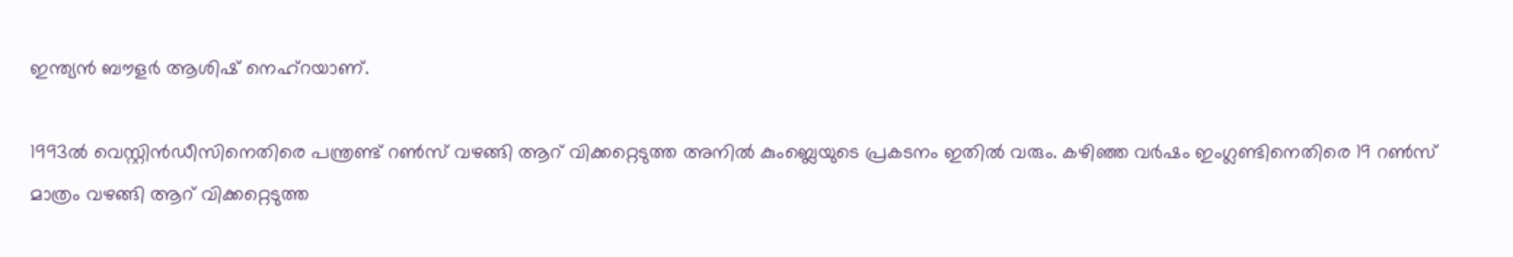ഇന്ത്യന്‍ ബൗളര്‍ ആശിഷ് നെഹ്‌റയാണ്.

1993ല്‍ വെസ്റ്റിന്‍ഡീസിനെതിരെ പന്ത്രണ്ട് റണ്‍സ് വഴങ്ങി ആറ് വിക്കറ്റെടുത്ത അനില്‍ കുംബ്ലെയുടെ പ്രകടനം ഇതില്‍ വരും. കഴിഞ്ഞ വര്‍ഷം ഇംഗ്ലണ്ടിനെതിരെ 19 റണ്‍സ് മാത്രം വഴങ്ങി ആറ് വിക്കറ്റെടുത്ത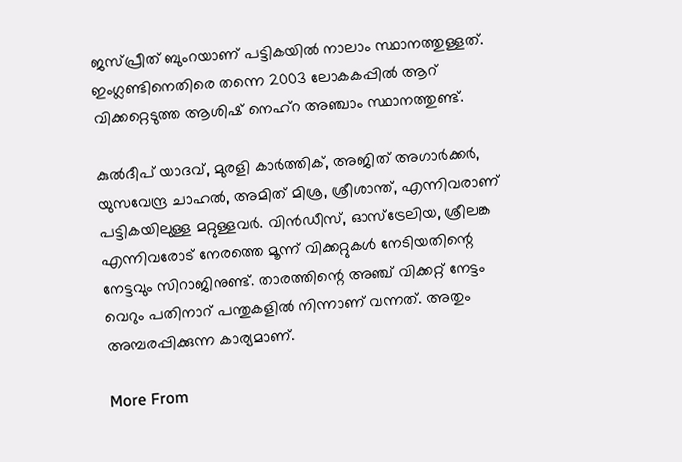ജസ്പ്രീത് ബുംറയാണ് പട്ടികയില്‍ നാലാം സ്ഥാനത്തുള്ളത്. ഇംഗ്ലണ്ടിനെതിരെ തന്നെ 2003 ലോകകപ്പില്‍ ആറ് വിക്കറ്റെടുത്ത ആശിഷ് നെഹ്‌റ അഞ്ചാം സ്ഥാനത്തുണ്ട്.

കുല്‍ദീപ് യാദവ്, മുരളി കാര്‍ത്തിക്, അജിത് അഗാര്‍ക്കര്‍, യുസവേന്ദ്ര ചാഹല്‍, അമിത് മിശ്ര, ശ്രീശാന്ത്, എന്നിവരാണ് പട്ടികയിലുള്ള മറ്റുള്ളവര്‍. വിന്‍ഡീസ്, ഓസ്‌ട്രേലിയ, ശ്രീലങ്ക എന്നിവരോട് നേരത്തെ മൂന്ന് വിക്കറ്റുകള്‍ നേടിയതിന്റെ നേട്ടവും സിറാജിനുണ്ട്. താരത്തിന്റെ അഞ്ച് വിക്കറ്റ് നേട്ടം വെറും പതിനാറ് പന്തുകളില്‍ നിന്നാണ് വന്നത്. അതും അമ്പരപ്പിക്കുന്ന കാര്യമാണ്.

More From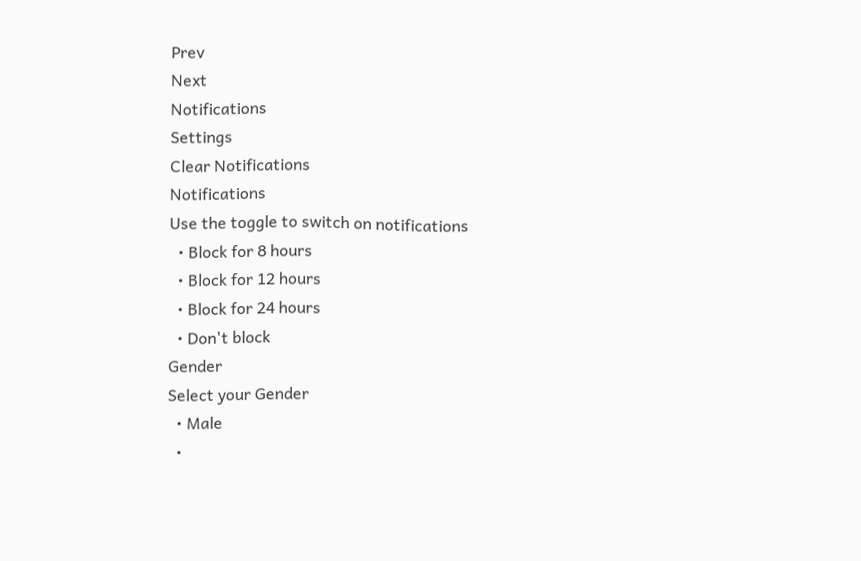Prev
Next
Notifications
Settings
Clear Notifications
Notifications
Use the toggle to switch on notifications
  • Block for 8 hours
  • Block for 12 hours
  • Block for 24 hours
  • Don't block
Gender
Select your Gender
  • Male
  •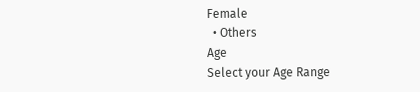Female
  • Others
Age
Select your Age Range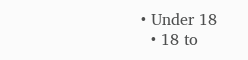• Under 18
  • 18 to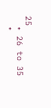25
  • 26 to 35
  •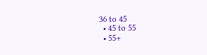36 to 45
  • 45 to 55
  • 55+